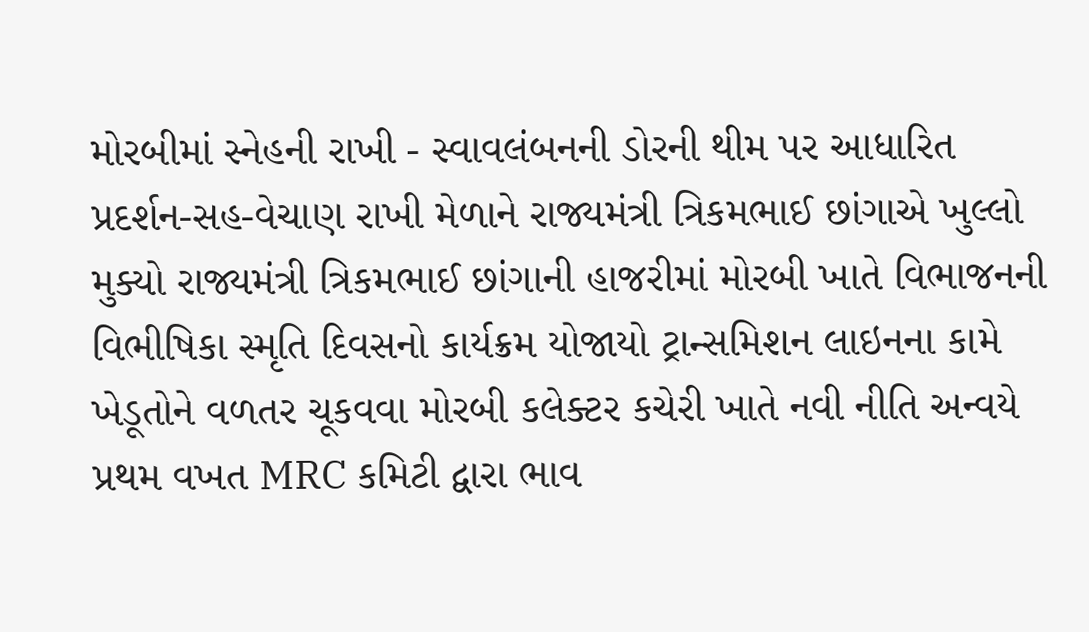મોરબીમાં સ્નેહની રાખી - સ્વાવલંબનની ડોરની થીમ પર આધારિત પ્રદર્શન-સહ-વેચાણ રાખી મેળાને રાજ્યમંત્રી ત્રિકમભાઈ છાંગાએ ખુલ્લો મુક્યો રાજ્યમંત્રી ત્રિકમભાઈ છાંગાની હાજરીમાં મોરબી ખાતે વિભાજનની વિભીષિકા સ્મૃતિ દિવસનો કાર્યક્રમ યોજાયો ટ્રાન્સમિશન લાઇનના કામે ખેડૂતોને વળતર ચૂકવવા મોરબી કલેક્ટર કચેરી ખાતે નવી નીતિ અન્વયે પ્રથમ વખત MRC કમિટી દ્વારા ભાવ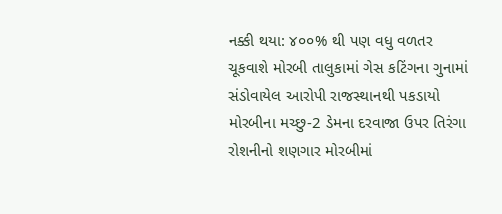નક્કી થયા: ૪૦૦% થી પણ વધુ વળતર ચૂકવાશે મોરબી તાલુકામાં ગેસ કટિંગના ગુનામાં સંડોવાયેલ આરોપી રાજસ્થાનથી પકડાયો મોરબીના મચ્છુ-2 ડેમના દરવાજા ઉપર તિરંગા રોશનીનો શણગાર મોરબીમાં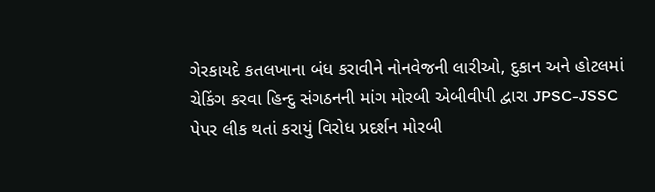ગેરકાયદે કતલખાના બંધ કરાવીને નોનવેજની લારીઓ, દુકાન અને હોટલમાં ચેકિંગ કરવા હિન્દુ સંગઠનની માંગ મોરબી એબીવીપી દ્વારા JPSC-JSSC પેપર લીક થતાં કરાયું વિરોધ પ્રદર્શન મોરબી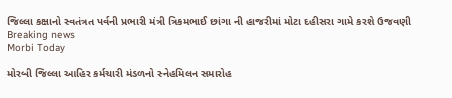જિલ્લા કક્ષાનો સ્વતંત્રત પર્વની પ્રભારી મંત્રી ત્રિકમભાઈ છાંગા ની હાજરીમાં મોટા દહીસરા ગામે કરશે ઉજવણી
Breaking news
Morbi Today

મોરબી જિલ્લા આહિર કર્મચારી મંડળનો સ્નેહમિલન સમારોહ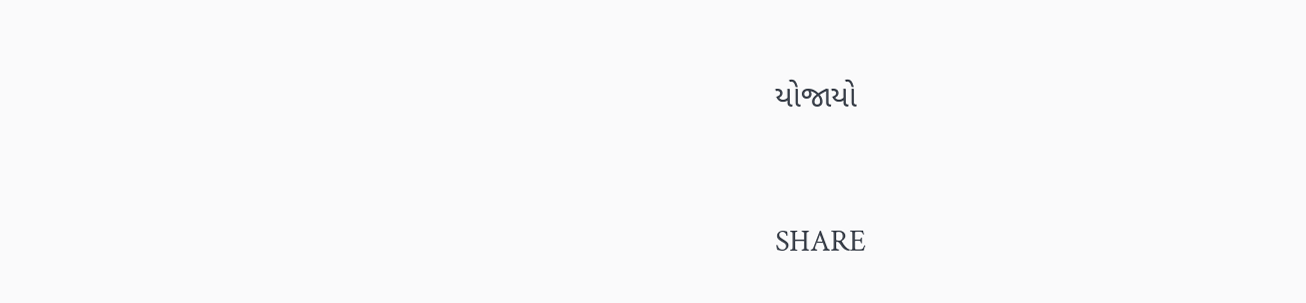યોજાયો


SHARE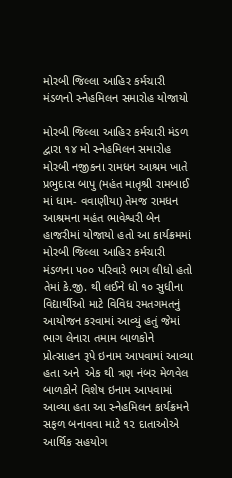મોરબી જિલ્લા આહિર કર્મચારી મંડળનો સ્નેહમિલન સમારોહ યોજાયો

મોરબી જિલ્લા આહિર કર્મચારી મંડળ દ્વારા ૧૪ મો સ્નેહમિલન સમારોહ મોરબી નજીકના રામધન આશ્રમ ખાતે પ્રભુદાસ બાપુ (મહંત માતૃશ્રી રામબાઈ માં ધામ- વવાણીયા) તેમજ રામધન આશ્રમના મહંત ભાવેશ્વરી બેન હાજરીમાં યોજાયો હતો આ કાર્યક્રમમાં મોરબી જિલ્લા આહિર કર્મચારી મંડળના ૫૦૦ પરિવારે ભાગ લીધો હતો તેમાં કે.જી. થી લઈને ધો ૧૦ સુધીના વિદ્યાર્થીઓ માટે વિવિધ રમતગમતનું આયોજન કરવામાં આવ્યું હતું જેમાં ભાગ લેનારા તમામ બાળકોને પ્રોત્સાહન રૂપે ઇનામ આપવામાં આવ્યા હતા અને  એક થી ત્રણ નંબર મેળવેલ બાળકોને વિશેષ ઇનામ આપવામાં આવ્યા હતા આ સ્નેહમિલન કાર્યક્રમને સફળ બનાવવા માટે ૧૨ દાતાઓએ આર્થિક સહયોગ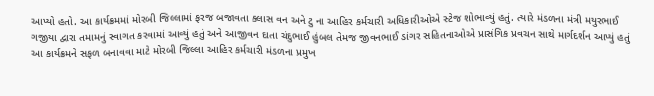આપ્યો હતો. આ કાર્યક્રમમાં મોરબી જિલ્લામાં ફરજ બજાવતા ક્લાસ વન અને ટુ ના આહિર કર્મચારી અધિકારીઓએ સ્ટેજ શોભાવ્યું હતું. ત્યારે મંડળના મંત્રી મયુરભાઈ ગજીયા દ્વારા તમામનું સ્વાગત કરવામાં આવ્યું હતું અને આજીવન દાતા ચંદુભાઈ હુંબલ તેમજ જીવનભાઈ ડાંગર સહિતનાઓએ પ્રાસંગિક પ્રવચન સાથે માર્ગદર્શન આપ્યું હતું આ કાર્યક્રમને સફળ બનાવવા માટે મોરબી જિલ્લા આહિર કર્મચારી મંડળના પ્રમુખ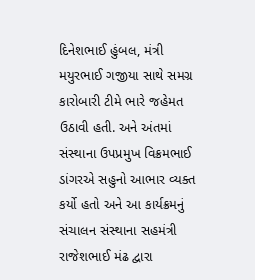દિનેશભાઈ હુંબલ, મંત્રી મયુરભાઈ ગજીયા સાથે સમગ્ર કારોબારી ટીમે ભારે જહેમત ઉઠાવી હતી. અને અંતમાં સંસ્થાના ઉપપ્રમુખ વિક્રમભાઈ ડાંગરએ સહુનો આભાર વ્યક્ત કર્યો હતો અને આ કાર્યક્રમનું સંચાલન સંસ્થાના સહમંત્રી રાજેશભાઈ મંઢ દ્વારા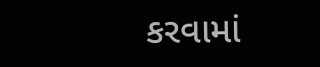કરવામાં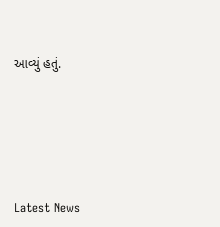આવ્યું હતું.






Latest News